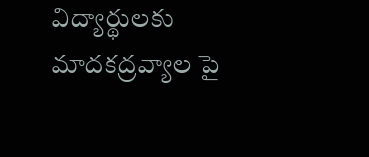విద్యార్థులకు మాదకద్రవ్యాల పై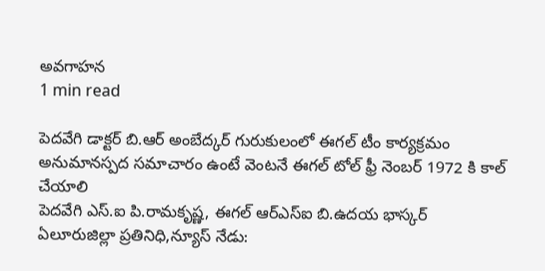అవగాహన
1 min read

పెదవేగి డాక్టర్ బి.ఆర్ అంబేద్కర్ గురుకులంలో ఈగల్ టీం కార్యక్రమం
అనుమానస్పద సమాచారం ఉంటే వెంటనే ఈగల్ టోల్ ఫ్రీ నెంబర్ 1972 కి కాల్ చేయాలి
పెదవేగి ఎస్.ఐ పి.రామకృష్ణ, ఈగల్ ఆర్ఎస్ఐ బి.ఉదయ భాస్కర్
ఏలూరుజిల్లా ప్రతినిధి,న్యూస్ నేడు: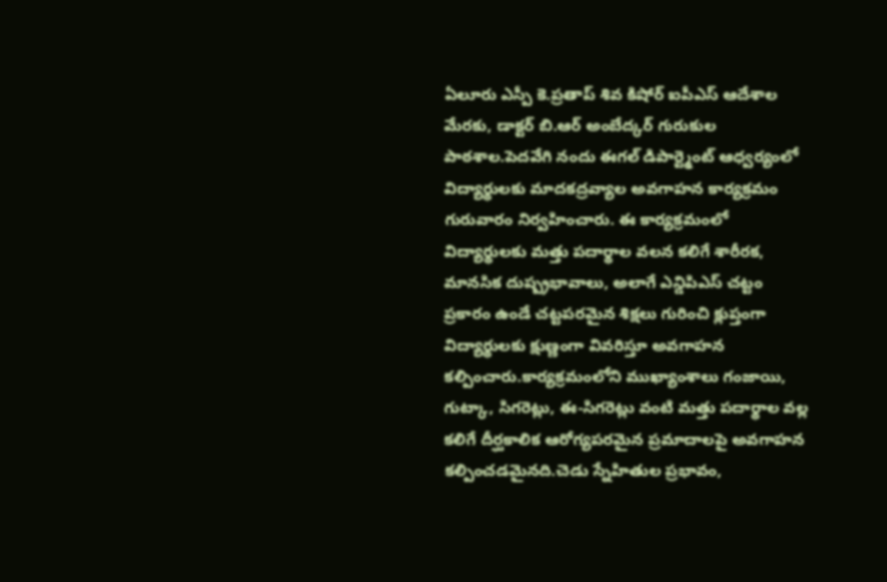ఏలూరు ఎస్పీ కె.ప్రతాప్ శివ కిషోర్ ఐపీఎస్ ఆదేశాల మేరకు, డాక్టర్ బి.ఆర్ అంబేద్కర్ గురుకుల పాఠశాల.పెదవేగి నందు ఈగల్ డిపార్ట్మెంట్ ఆధ్వర్యంలో విద్యార్థులకు మాదకద్రవ్యాల అవగాహన కార్యక్రమం గురువారం నిర్వహించారు. ఈ కార్యక్రమంలో విద్యార్థులకు మత్తు పదార్థాల వలన కలిగే శారీరక, మానసిక దుష్ప్రభావాలు, అలాగే ఎన్డిపిఎస్ చట్టం ప్రకారం ఉండే చట్టపరమైన శిక్షలు గురించి క్లుప్తంగా విద్యార్థులకు క్షుణ్ణంగా వివరిస్తూ అవగాహన కల్పించారు.కార్యక్రమంలోని ముఖ్యాంశాలు గంజాయి, గుట్కా, సిగరెట్లు, ఈ-సిగరెట్లు వంటి మత్తు పదార్థాల వల్ల కలిగే దీర్ఘకాలిక ఆరోగ్యపరమైన ప్రమాదాలపై అవగాహన కల్పించడమైనది.చెడు స్నేహితుల ప్రభావం,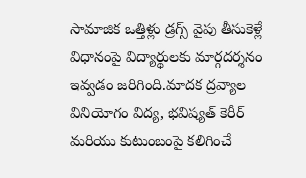సామాజిక ఒత్తిళ్లు డ్రగ్స్ వైపు తీసుకెళ్లే విధానంపై విద్యార్థులకు మార్గదర్శనం ఇవ్వడం జరిగింది.మాదక ద్రవ్యాల వినియోగం విద్య, భవిష్యత్ కెరీర్ మరియు కుటుంబంపై కలిగించే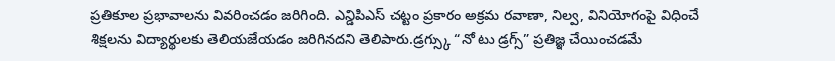ప్రతికూల ప్రభావాలను వివరించడం జరిగింది. ఎన్డిపిఎస్ చట్టం ప్రకారం అక్రమ రవాణా, నిల్వ, వినియోగంపై విధించే శిక్షలను విద్యార్థులకు తెలియజేయడం జరిగినదని తెలిపారు.డ్రగ్స్కు “నో టు డ్రగ్స్” ప్రతిజ్ఞ చేయించడమే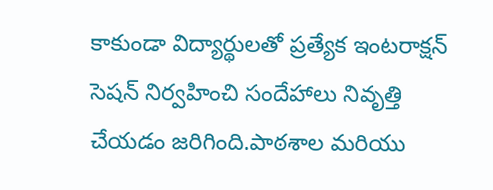కాకుండా విద్యార్థులతో ప్రత్యేక ఇంటరాక్షన్ సెషన్ నిర్వహించి సందేహాలు నివృత్తి చేయడం జరిగింది.పాఠశాల మరియు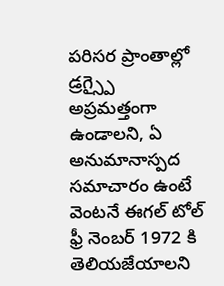పరిసర ప్రాంతాల్లో డ్రగ్స్పై అప్రమత్తంగా ఉండాలని, ఏ అనుమానాస్పద సమాచారం ఉంటే వెంటనే ఈగల్ టోల్ ఫ్రీ నెంబర్ 1972 కి తెలియజేయాలని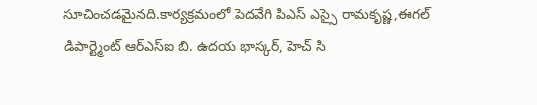సూచించడమైనది.కార్యక్రమంలో పెదవేగి పిఎస్ ఎస్సై రామకృష్ణ,ఈగల్ డిపార్ట్మెంట్ ఆర్ఎస్ఐ బి. ఉదయ భాస్కర్, హెచ్ సి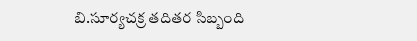బి.సూర్యచక్ర తదితర సిబ్బంది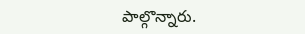పాల్గొన్నారు.